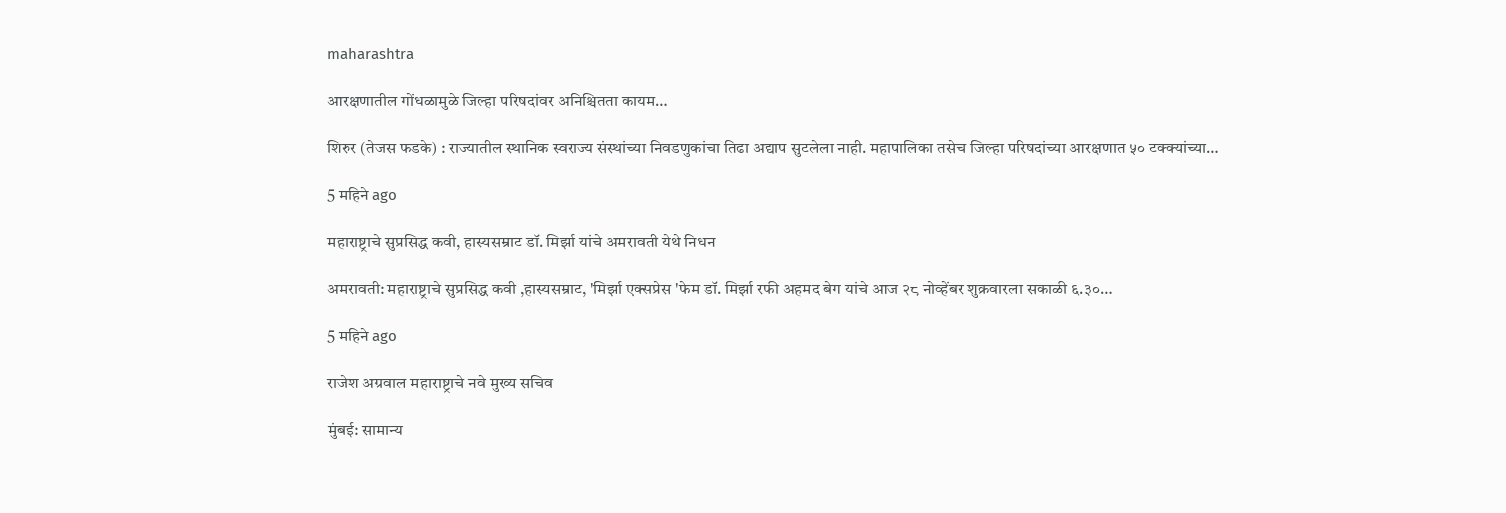maharashtra

आरक्षणातील गोंधळामुळे जिल्हा परिषदांवर अनिश्चितता कायम…

शिरुर (तेजस फडके) : राज्यातील स्थानिक स्वराज्य संस्थांच्या निवडणुकांचा तिढा अद्याप सुटलेला नाही. महापालिका तसेच जिल्हा परिषदांच्या आरक्षणात ५० टक्क्यांच्या…

5 महिने ago

महाराष्ट्राचे सुप्रसिद्ध कवी, हास्यसम्राट डॉ. मिर्झा यांचे अमरावती येथे निधन

अमरावती: महाराष्ट्राचे सुप्रसिद्ध कवी ,हास्यसम्राट, 'मिर्झा एक्सप्रेस 'फेम डॉ. मिर्झा रफी अहमद बेग यांचे आज २८ नोव्हेंबर शुक्रवारला सकाळी ६.३०…

5 महिने ago

राजेश अग्रवाल महाराष्ट्राचे नवे मुख्य सचिव

मुंबई: सामान्य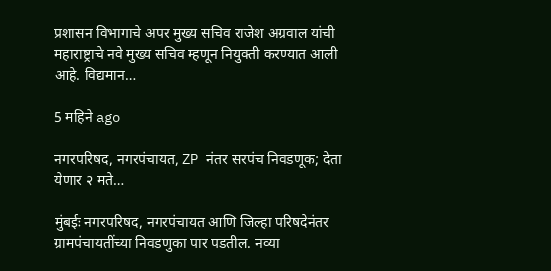प्रशासन विभागाचे अपर मुख्य सचिव राजेश अग्रवाल यांची महाराष्ट्राचे नवे मुख्य सचिव म्हणून नियुक्ती करण्यात आली आहे. विद्यमान…

5 महिने ago

नगरपरिषद, नगरपंचायत, ZP नंतर सरपंच निवडणूक; देता येणार २ मते…

मुंबईः नगरपरिषद, नगरपंचायत आणि जिल्हा परिषदेनंतर ग्रामपंचायतींच्या निवडणुका पार पडतील. नव्या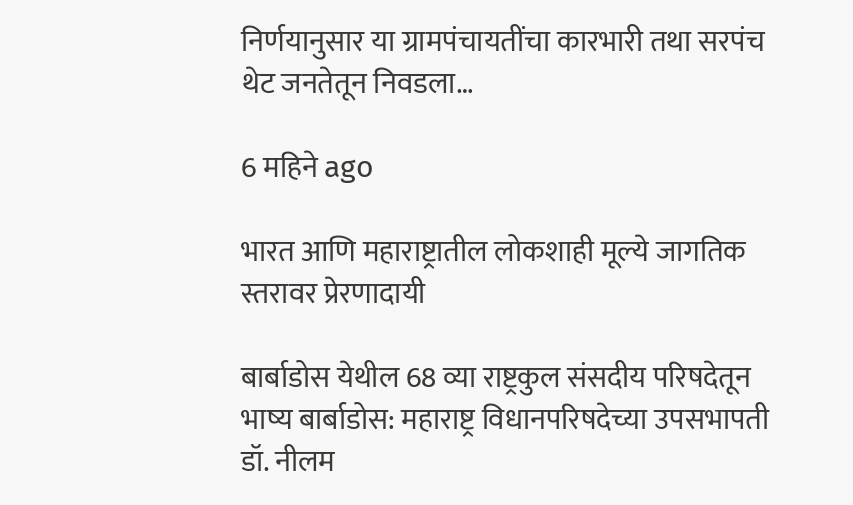निर्णयानुसार या ग्रामपंचायतींचा कारभारी तथा सरपंच थेट जनतेतून निवडला…

6 महिने ago

भारत आणि महाराष्ट्रातील लोकशाही मूल्ये जागतिक स्तरावर प्रेरणादायी

बार्बाडोस येथील 68 व्या राष्ट्रकुल संसदीय परिषदेतून भाष्य बार्बाडोस: महाराष्ट्र विधानपरिषदेच्या उपसभापती डॉ. नीलम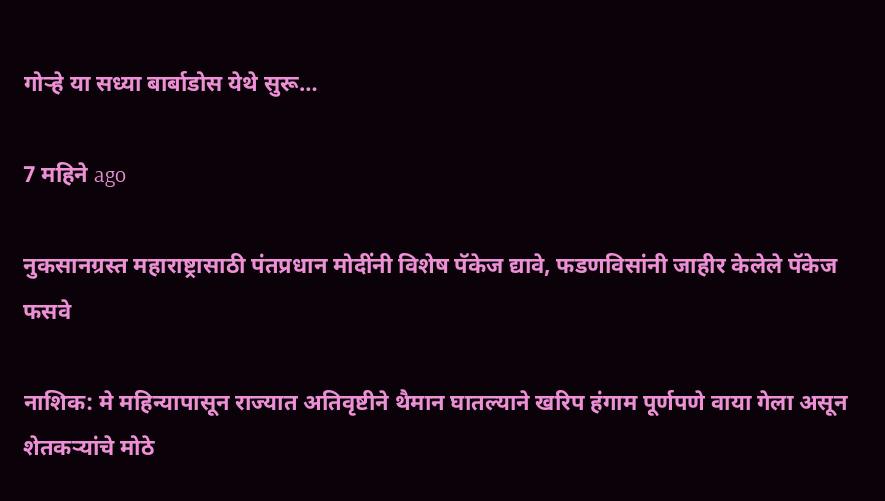गोऱ्हे या सध्या बार्बाडोस येथे सुरू…

7 महिने ago

नुकसानग्रस्त महाराष्ट्रासाठी पंतप्रधान मोदींनी विशेष पॅकेज द्यावे, फडणविसांनी जाहीर केलेले पॅकेज फसवे

नाशिक: मे महिन्यापासून राज्यात अतिवृष्टीने थैमान घातल्याने खरिप हंगाम पूर्णपणे वाया गेला असून शेतकऱ्यांचे मोठे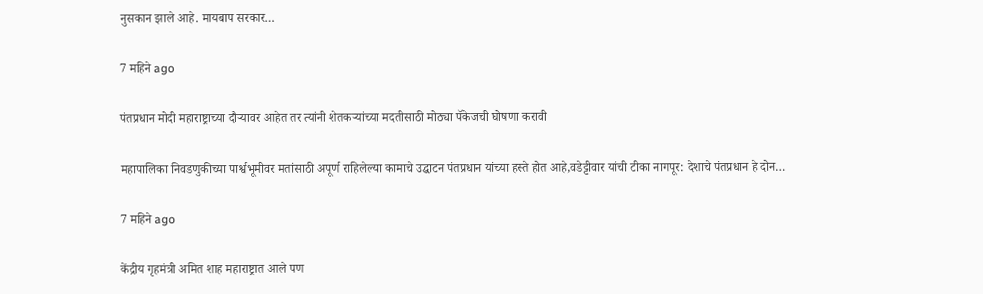नुसकान झाले आहे. मायबाप सरकार…

7 महिने ago

पंतप्रधान मोदी महाराष्ट्राच्या दौऱ्यावर आहेत तर त्यांनी शेतकऱ्यांच्या मदतीसाठी मोठ्या पॅकेजची घोषणा करावी

महापालिका निवडणुकीच्या पार्श्वभूमीवर मतांसाठी अपूर्ण राहिलेल्या कामाचे उद्घाटन पंतप्रधान यांच्या हस्ते होत आहे,वडेट्टीवार यांची टीका नागपूर: देशाचे पंतप्रधान हे दोन…

7 महिने ago

केंद्रीय गृहमंत्री अमित शाह महाराष्ट्रात आले पण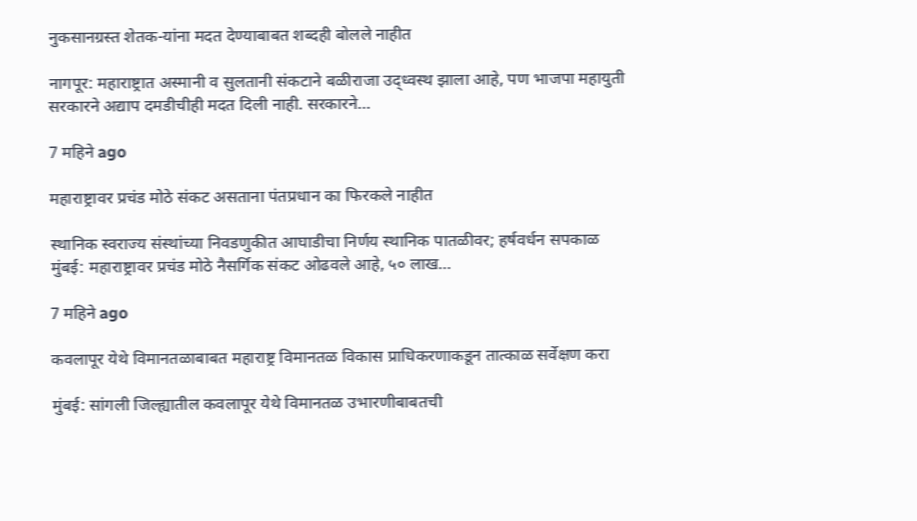नुकसानग्रस्त शेतक-यांना मदत देण्याबाबत शब्दही बोलले नाहीत

नागपूर: महाराष्ट्रात अस्मानी व सुलतानी संकटाने बळीराजा उद्ध्वस्थ झाला आहे, पण भाजपा महायुती सरकारने अद्याप दमडीचीही मदत दिली नाही. सरकारने…

7 महिने ago

महाराष्ट्रावर प्रचंड मोठे संकट असताना पंतप्रधान का फिरकले नाहीत

स्थानिक स्वराज्य संस्थांच्या निवडणुकीत आघाडीचा निर्णय स्थानिक पातळीवर; हर्षवर्धन सपकाळ मुंबई: महाराष्ट्रावर प्रचंड मोठे नैसर्गिक संकट ओढवले आहे, ५० लाख…

7 महिने ago

कवलापूर येथे विमानतळाबाबत महाराष्ट्र विमानतळ विकास प्राधिकरणाकडून तात्काळ सर्वेक्षण करा

मुंबई: सांगली जिल्ह्यातील कवलापूर येथे विमानतळ उभारणीबाबतची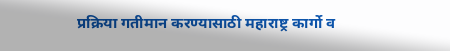प्रक्रिया गतीमान करण्यासाठी महाराष्ट्र कार्गो व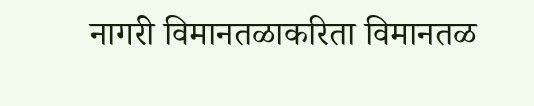नागरी विमानतळाकरिता विमानतळ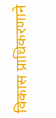विकास प्राधिकरणाने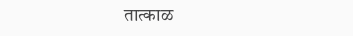तात्काळ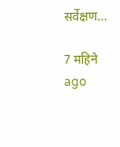सर्वेक्षण…

7 महिने ago